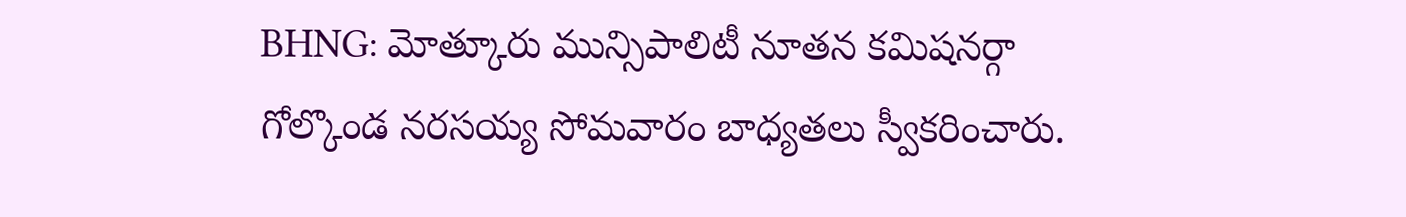BHNG: మోత్కూరు మున్సిపాలిటీ నూతన కమిషనర్గా గోల్కొండ నరసయ్య సోమవారం బాధ్యతలు స్వీకరించారు.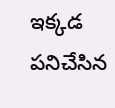ఇక్కడ పనిచేసిన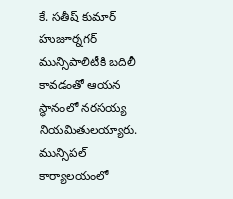కే. సతీష్ కుమార్ హుజూర్నగర్ మున్సిపాలిటీకి బదిలీ కావడంతో ఆయన స్థానంలో నరసయ్య నియమితులయ్యారు. మున్సిపల్ కార్యాలయంలో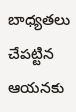బాధ్యతలు చేపట్టిన ఆయనకు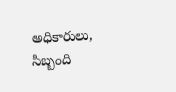అధికారులు, సిబ్బంది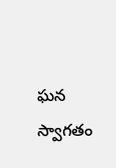ఘన స్వాగతం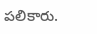పలికారు.